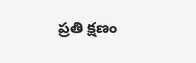ప్రతి క్షణం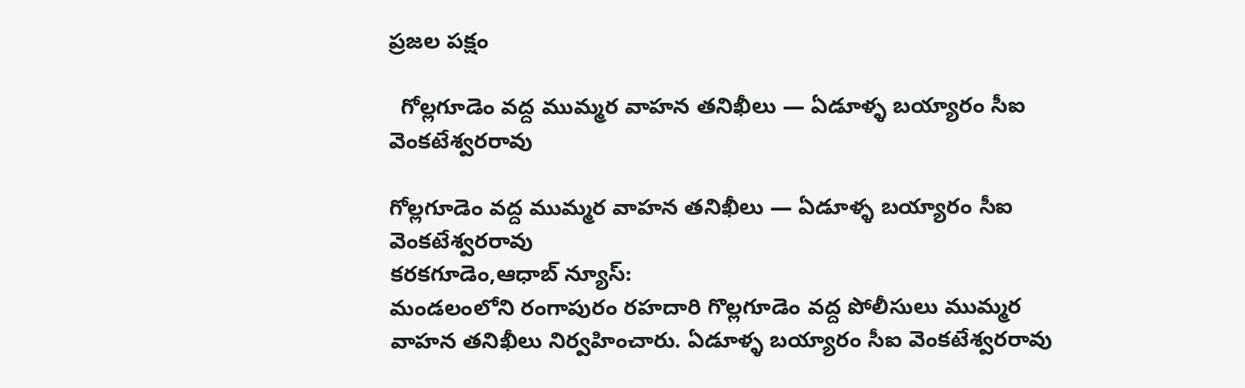ప్రజల పక్షం

  గోల్లగూడెం వద్ద ముమ్మర వాహన తనిఖీలు — ఏడూళ్ళ బయ్యారం సీఐ వెంకటేశ్వరరావు

గోల్లగూడెం వద్ద ముమ్మర వాహన తనిఖీలు — ఏడూళ్ళ బయ్యారం సీఐ వెంకటేశ్వరరావు
కరకగూడెం,ఆధాబ్ న్యూస్:
మండలంలోని రంగాపురం రహదారి గొల్లగూడెం వద్ద పోలీసులు ముమ్మర వాహన తనిఖీలు నిర్వహించారు. ఏడూళ్ళ బయ్యారం సీఐ వెంకటేశ్వరరావు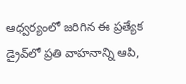ఆధ్వర్యంలో జరిగిన ఈ ప్రత్యేక డ్రైవ్‌లో ప్రతి వాహనాన్ని ఆపి,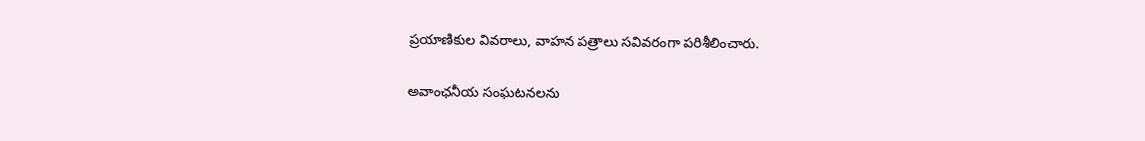ప్రయాణికుల వివరాలు, వాహన పత్రాలు సవివరంగా పరిశీలించారు.

అవాంఛనీయ సంఘటనలను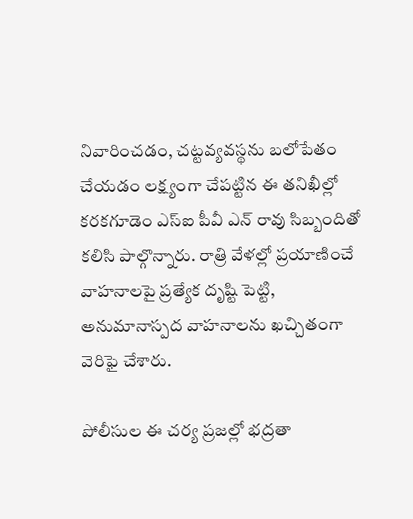నివారించడం, చట్టవ్యవస్థను బలోపేతం చేయడం లక్ష్యంగా చేపట్టిన ఈ తనిఖీల్లో కరకగూడెం ఎస్ఐ పీవీ ఎన్ రావు సిబ్బందితో కలిసి పాల్గొన్నారు. రాత్రి వేళల్లో ప్రయాణించే వాహనాలపై ప్రత్యేక దృష్టి పెట్టి, అనుమానాస్పద వాహనాలను ఖచ్చితంగా వెరిఫై చేశారు.

పోలీసుల ఈ చర్య ప్రజల్లో భద్రతా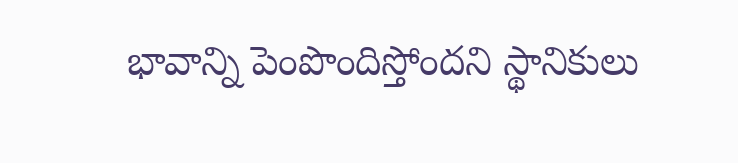భావాన్ని పెంపొందిస్తోందని స్థానికులు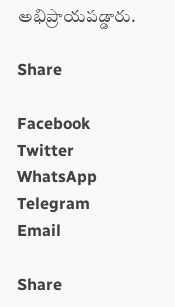అభిప్రాయపడ్డారు.

Share

Facebook
Twitter
WhatsApp
Telegram
Email

Share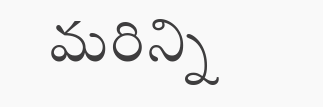మరిన్ని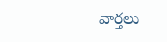వార్తలు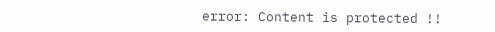error: Content is protected !!